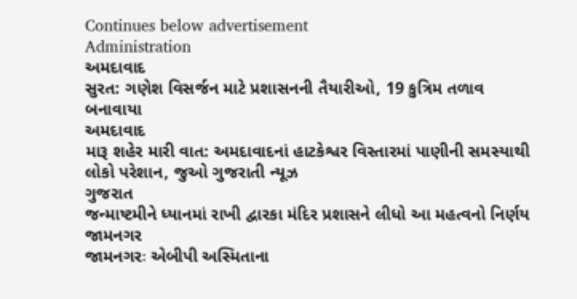Continues below advertisement
Administration
અમદાવાદ
સુરત: ગણેશ વિસર્જન માટે પ્રશાસનની તૈયારીઓ, 19 કુત્રિમ તળાવ બનાવાયા
અમદાવાદ
મારૂ શહેર મારી વાત: અમદાવાદનાં હાટકેશ્વર વિસ્તારમાં પાણીની સમસ્યાથી લોકો પરેશાન, જુઓ ગુજરાતી ન્યૂઝ
ગુજરાત
જન્માષ્ટમીને ધ્યાનમાં રાખી દ્વારકા મંદિર પ્રશાસને લીધો આ મહત્વનો નિર્ણય
જામનગર
જામનગરઃ એબીપી અસ્મિતાના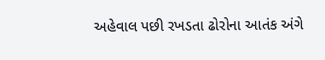અહેવાલ પછી રખડતા ઢોરોના આતંક અંગે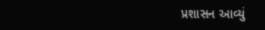પ્રશાસન આવ્યું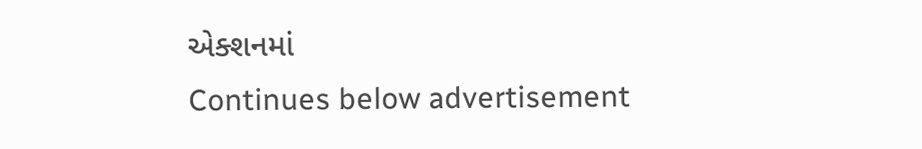એક્શનમાં
Continues below advertisement